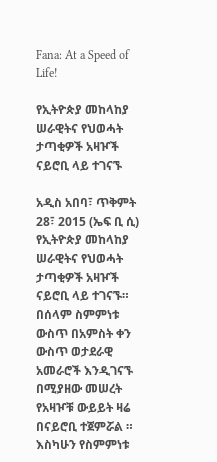Fana: At a Speed of Life!

የኢትዮጵያ መከላከያ ሠራዊትና የህወሓት ታጣቂዎች አዛዦች ናይሮቢ ላይ ተገናኙ

አዲስ አበባ፣ ጥቅምት 28፣ 2015 (ኤፍ ቢ ሲ) የኢትዮጵያ መከላከያ ሠራዊትና የህወሓት ታጣቂዎች አዛዦች ናይሮቢ ላይ ተገናኙ። በሰላም ስምምነቱ ውስጥ በአምስት ቀን ውስጥ ወታደራዊ አመራሮች እንዲገናኙ በሚያዘው መሠረት የአዛዦቹ ውይይት ዛሬ በናይሮቢ ተጀምሯል ። እስካሁን የስምምነቱ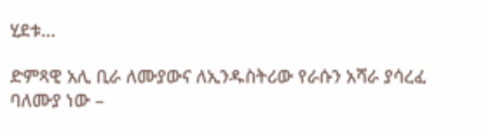ሂደቱ…

ድምጻዊ አሊ ቢራ ለሙያውና ለኢንዱስትሪው የራሱን አሻራ ያሳረፈ ባለሙያ ነው –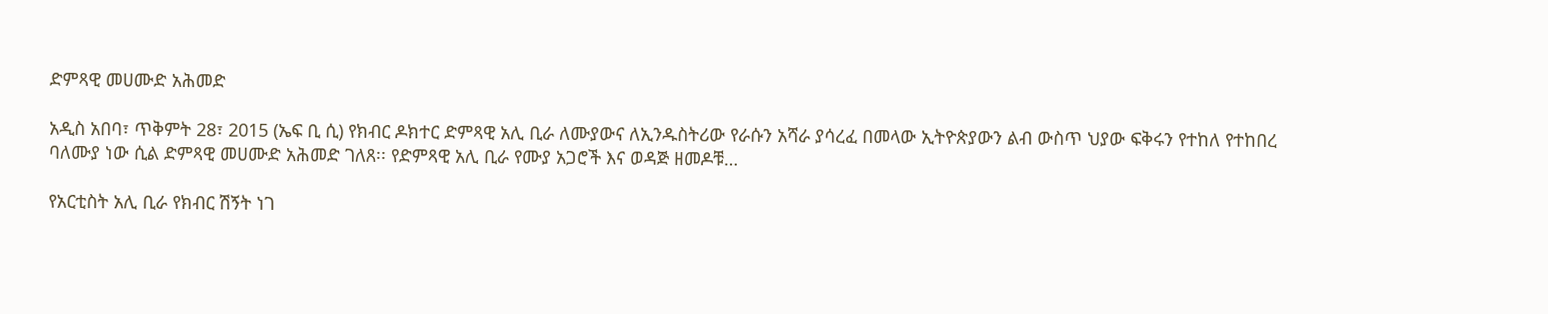ድምጻዊ መሀሙድ አሕመድ

አዲስ አበባ፣ ጥቅምት 28፣ 2015 (ኤፍ ቢ ሲ) የክብር ዶክተር ድምጻዊ አሊ ቢራ ለሙያውና ለኢንዱስትሪው የራሱን አሻራ ያሳረፈ በመላው ኢትዮጵያውን ልብ ውስጥ ህያው ፍቅሩን የተከለ የተከበረ ባለሙያ ነው ሲል ድምጻዊ መሀሙድ አሕመድ ገለጸ፡፡ የድምጻዊ አሊ ቢራ የሙያ አጋሮች እና ወዳጅ ዘመዶቹ…

የአርቲስት አሊ ቢራ የክብር ሽኝት ነገ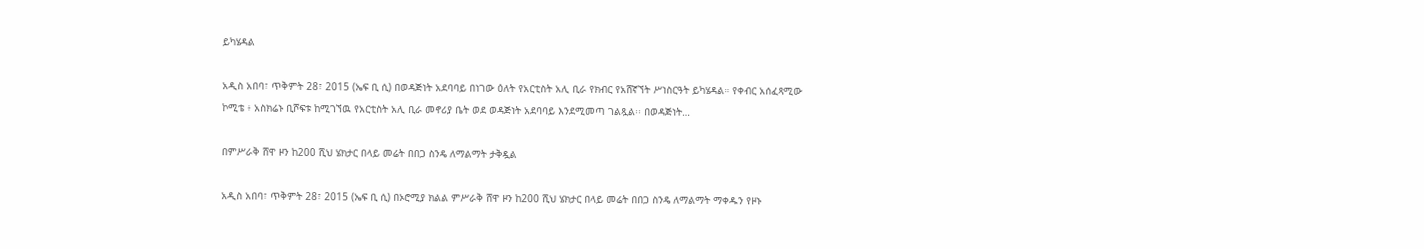ይካሄዳል

አዲስ አበባ፣ ጥቅምት 28፣ 2015 (ኤፍ ቢ ሲ) በወዳጅነት አደባባይ በነገው ዕለት የአርቲስት አሊ ቢራ የክብር የአሸኛኘት ሥነስርዓት ይካሄዳል። የቀብር አሰፈጻሚው ኮሚቴ ፥ አስክሬኑ ቢሾፍቱ ከሚገኘዉ የአርቲስት አሊ ቢራ መኖሪያ ቤት ወደ ወዳጅነት አደባባይ እንደሚመጣ ገልጿል፡፡ በወዳጅነት…

በምሥራቅ ሸዋ ዞን ከ200 ሺህ ሄክታር በላይ መሬት በበጋ ስንዴ ለማልማት ታቅዷል

አዲስ አበባ፣ ጥቅምት 28፣ 2015 (ኤፍ ቢ ሲ) በኦሮሚያ ክልል ምሥራቅ ሸዋ ዞን ከ200 ሺህ ሄክታር በላይ መሬት በበጋ ስንዴ ለማልማት ማቀዱን የዞኑ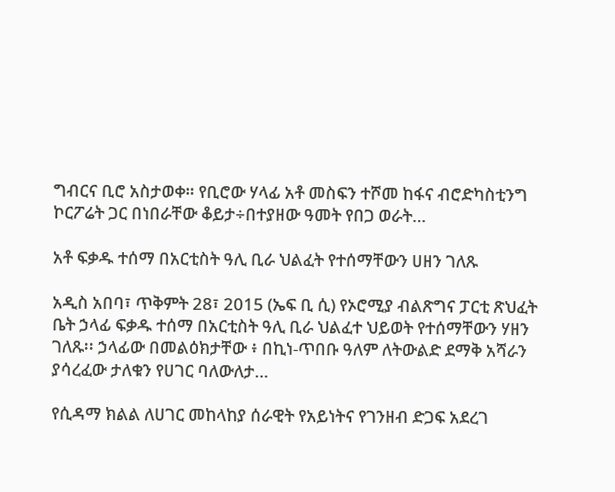ግብርና ቢሮ አስታወቀ። የቢሮው ሃላፊ አቶ መስፍን ተሾመ ከፋና ብሮድካስቲንግ ኮርፖሬት ጋር በነበራቸው ቆይታ÷በተያዘው ዓመት የበጋ ወራት…

አቶ ፍቃዱ ተሰማ በአርቲስት ዓሊ ቢራ ህልፈት የተሰማቸውን ሀዘን ገለጹ

አዲስ አበባ፣ ጥቅምት 28፣ 2015 (ኤፍ ቢ ሲ) የኦሮሚያ ብልጽግና ፓርቲ ጽህፈት ቤት ኃላፊ ፍቃዱ ተሰማ በአርቲስት ዓሊ ቢራ ህልፈተ ህይወት የተሰማቸውን ሃዘን ገለጹ፡፡ ኃላፊው በመልዕክታቸው ፥ በኪነ-ጥበቡ ዓለም ለትውልድ ደማቅ አሻራን ያሳረፈው ታለቁን የሀገር ባለውለታ…

የሲዳማ ክልል ለሀገር መከላከያ ሰራዊት የአይነትና የገንዘብ ድጋፍ አደረገ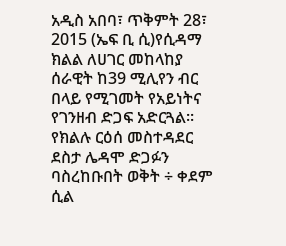አዲስ አበባ፣ ጥቅምት 28፣ 2015 (ኤፍ ቢ ሲ)የሲዳማ ክልል ለሀገር መከላከያ ሰራዊት ከ39 ሚሊየን ብር በላይ የሚገመት የአይነትና የገንዘብ ድጋፍ አድርጓል፡፡ የክልሉ ርዕሰ መስተዳደር ደስታ ሌዳሞ ድጋፉን ባስረከቡበት ወቅት ÷ ቀደም ሲል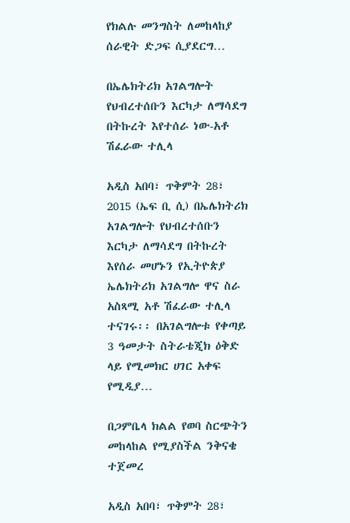የክልሉ መንግስት ለመከላከያ ሰራዊት ድጋፍ ሲያደርግ…

በኤሌክትሪክ አገልግሎት የህብረተሰቡን እርካታ ለማሳደግ በትኩረት እየተሰራ ነው-አቶ ሽፈራው ተሊላ

አዲስ አበባ፣ ጥቅምት 28፣ 2015 (ኤፍ ቢ ሲ) በኤሌክትሪክ አገልግሎት የህብረተሰቡን እርካታ ለማሳደግ በትኩረት እየሰራ መሆኑን የኢትዮጵያ ኤሌክትሪክ አገልግሎ ዋና ስራ አስጻሚ አቶ ሽፈራው ተሊላ ተናገሩ፡፡ በአገልግሎቱ የቀጣይ 3 ዓመታት ስትራቴጂክ ዕቅድ ላይ የሚመክር ሀገር አቀፍ የሚዲያ…

በጋምቤላ ክልል የወባ ስርጭትን መከላከል የሚያስችል ንቅናቄ ተጀመረ

አዲስ አበባ፣ ጥቅምት 28፣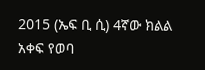2015 (ኤፍ ቢ ሲ) 4ኛው ክልል አቀፍ የወባ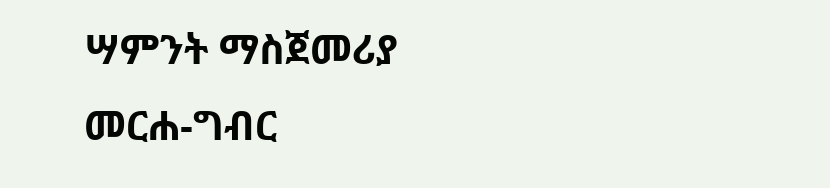ሣምንት ማስጀመሪያ መርሐ-ግብር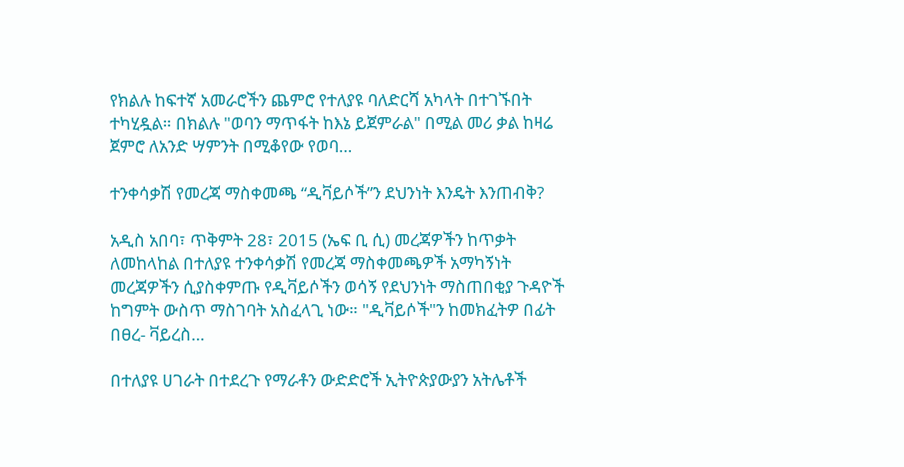የክልሉ ከፍተኛ አመራሮችን ጨምሮ የተለያዩ ባለድርሻ አካላት በተገኙበት ተካሂዷል። በክልሉ "ወባን ማጥፋት ከእኔ ይጀምራል" በሚል መሪ ቃል ከዛሬ ጀምሮ ለአንድ ሣምንት በሚቆየው የወባ…

ተንቀሳቃሽ የመረጃ ማስቀመጫ “ዲቫይሶች”ን ደህንነት እንዴት እንጠብቅ?

አዲስ አበባ፣ ጥቅምት 28፣ 2015 (ኤፍ ቢ ሲ) መረጃዎችን ከጥቃት ለመከላከል በተለያዩ ተንቀሳቃሽ የመረጃ ማስቀመጫዎች አማካኝነት መረጃዎችን ሲያስቀምጡ የዲቫይሶችን ወሳኝ የደህንነት ማስጠበቂያ ጉዳዮች ከግምት ውስጥ ማስገባት አስፈላጊ ነው። "ዲቫይሶች"ን ከመክፈትዎ በፊት በፀረ- ቫይረስ…

በተለያዩ ሀገራት በተደረጉ የማራቶን ውድድሮች ኢትዮጵያውያን አትሌቶች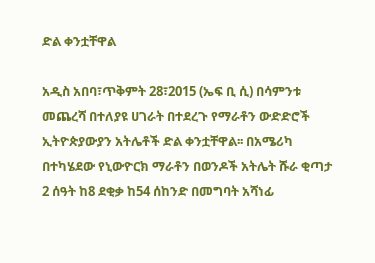ድል ቀንቷቸዋል

አዲስ አበባ፣ጥቅምት 28፣2015 (ኤፍ ቢ ሲ) በሳምንቱ መጨረሻ በተለያዩ ሀገራት በተደረጉ የማራቶን ውድድሮች ኢትዮጵያውያን አትሌቶች ድል ቀንቷቸዋል፡፡ በአሜሪካ በተካሄደው የኒውዮርክ ማራቶን በወንዶች አትሌት ሹራ ቂጣታ 2 ሰዓት ከ8 ደቂቃ ከ54 ሰከንድ በመግባት አሻነፊ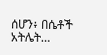ሰሆን፥ በሴቶች አትሌት…